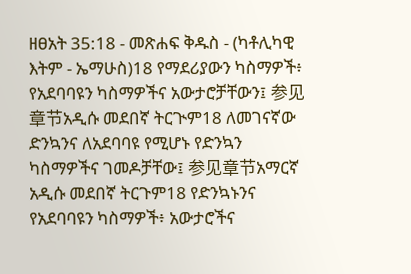ዘፀአት 35:18 - መጽሐፍ ቅዱስ - (ካቶሊካዊ እትም - ኤማሁስ)18 የማደሪያውን ካስማዎች፥ የአደባባዩን ካስማዎችና አውታሮቻቸውን፤ 参见章节አዲሱ መደበኛ ትርጒም18 ለመገናኛው ድንኳንና ለአደባባዩ የሚሆኑ የድንኳን ካስማዎችና ገመዶቻቸው፤ 参见章节አማርኛ አዲሱ መደበኛ ትርጉም18 የድንኳኑንና የአደባባዩን ካስማዎች፥ አውታሮችና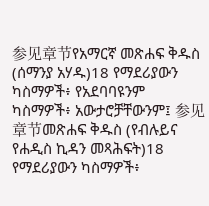参见章节የአማርኛ መጽሐፍ ቅዱስ (ሰማንያ አሃዱ)18 የማደሪያውን ካስማዎች፥ የአደባባዩንም ካስማዎች፥ አውታሮቻቸውንም፤ 参见章节መጽሐፍ ቅዱስ (የብሉይና የሐዲስ ኪዳን መጻሕፍት)18 የማደሪያውን ካስማዎች፥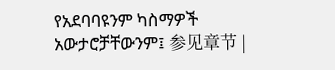የአደባባዩንም ካስማዎች አውታሮቻቸውንም፤ 参见章节 |